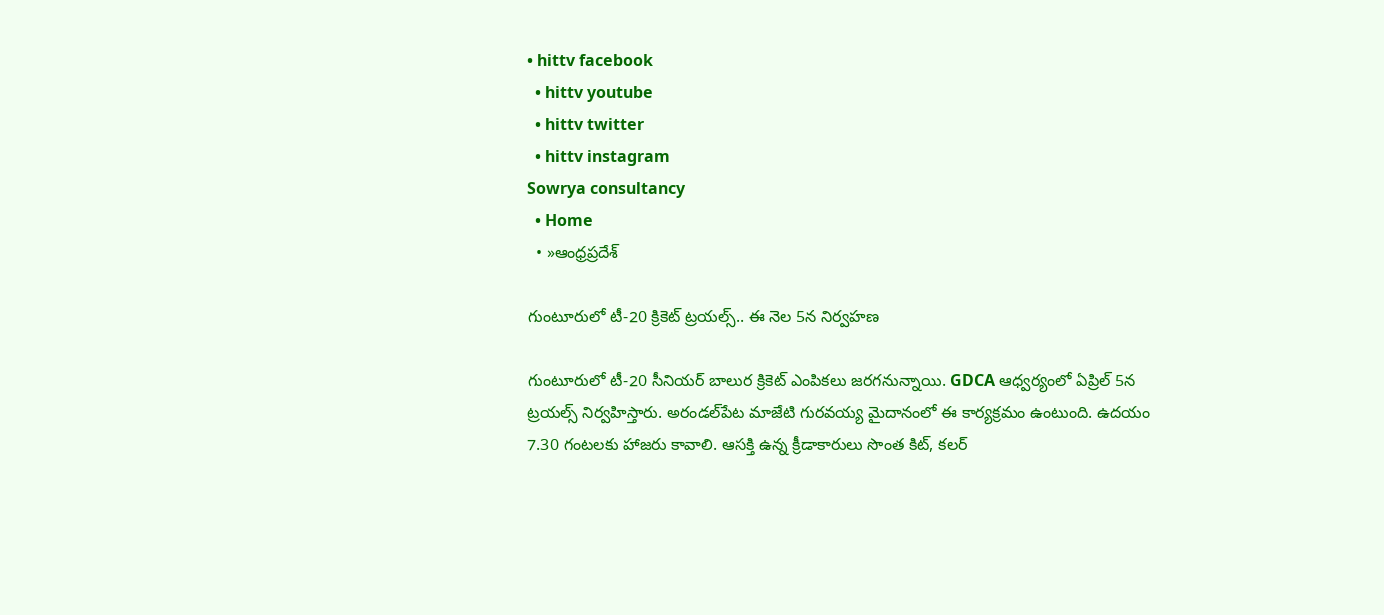• hittv facebook
  • hittv youtube
  • hittv twitter
  • hittv instagram
Sowrya consultancy
  • Home
  • »ఆంధ్రప్రదేశ్

గుంటూరులో టీ-20 క్రికెట్ ట్రయల్స్.. ఈ నెల 5న నిర్వహణ

గుంటూరులో టీ-20 సీనియర్ బాలుర క్రికెట్ ఎంపికలు జరగనున్నాయి. GDCA ఆధ్వర్యంలో ఏప్రిల్ 5న ట్రయల్స్ నిర్వహిస్తారు. అరండల్‌పేట మాజేటి గురవయ్య మైదానంలో ఈ కార్యక్రమం ఉంటుంది. ఉదయం 7.30 గంటలకు హాజరు కావాలి. ఆసక్తి ఉన్న క్రీడాకారులు సొంత కిట్, కలర్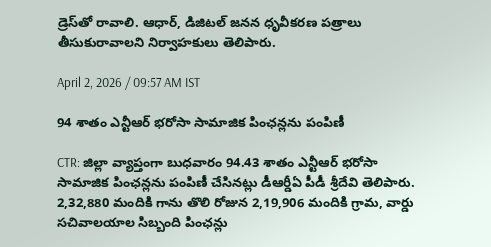డ్రెస్‌తో రావాలి. ఆధార్, డిజిటల్ జనన ధృవీకరణ పత్రాలు తీసుకురావాలని నిర్వాహకులు తెలిపారు.

April 2, 2026 / 09:57 AM IST

94 శాతం ఎన్టీఆర్ భరోసా సామాజిక పింఛన్లను పంపిణీ

CTR: జిల్లా వ్యాప్తంగా బుధవారం 94.43 శాతం ఎన్టీఆర్ భరోసా సామాజిక పింఛన్లను పంపిణీ చేసినట్లు డీఆర్డీఏ పీడీ శ్రీదేవి తెలిపారు. 2,32,880 మందికి గాను తొలి రోజున 2,19,906 మందికి గ్రామ, వార్డు సచివాలయాల సిబ్బంది పింఛన్లు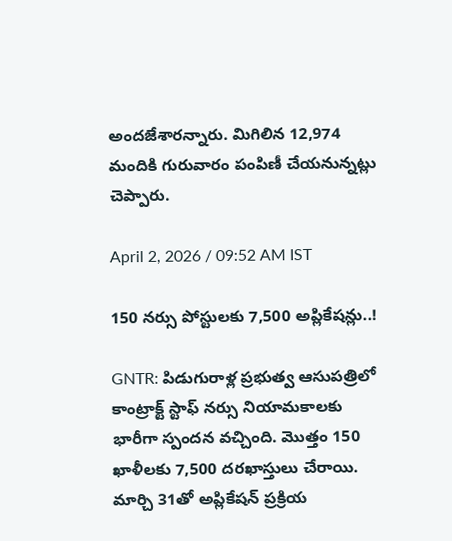అందజేశారన్నారు. మిగిలిన 12,974 మందికి గురువారం పంపిణీ చేయనున్నట్లు చెప్పారు.

April 2, 2026 / 09:52 AM IST

150 నర్సు పోస్టులకు 7,500 అప్లికేషన్లు..!

GNTR: పిడుగురాళ్ల ప్రభుత్వ ఆసుపత్రిలో కాంట్రాక్ట్ స్టాఫ్ నర్సు నియామకాలకు భారీగా స్పందన వచ్చింది. మొత్తం 150 ఖాళీలకు 7,500 దరఖాస్తులు చేరాయి. మార్చి 31తో అప్లికేషన్ ప్రక్రియ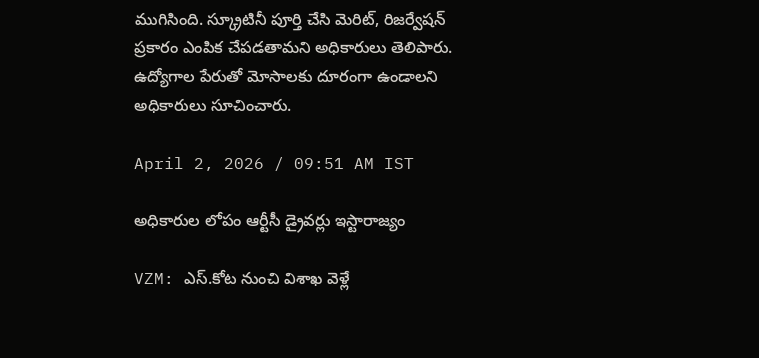ముగిసింది. స్క్రూటినీ పూర్తి చేసి మెరిట్, రిజర్వేషన్ ప్రకారం ఎంపిక చేపడతామని అధికారులు తెలిపారు. ఉద్యోగాల పేరుతో మోసాలకు దూరంగా ఉండాలని అధికారులు సూచించారు.

April 2, 2026 / 09:51 AM IST

అధికారుల లోపం ఆర్టీసీ డ్రైవర్లు ఇస్టారాజ్యం

VZM: ఎస్.కోట నుంచి విశాఖ వెళ్లే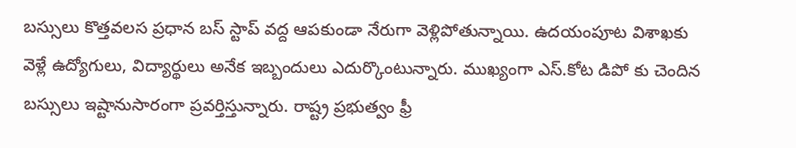బస్సులు కొత్తవలస ప్రధాన బస్ స్టాప్ వద్ద ఆపకుండా నేరుగా వెళ్లిపోతున్నాయి. ఉదయంపూట విశాఖకు వెళ్లే ఉద్యోగులు, విద్యార్థులు అనేక ఇబ్బందులు ఎదుర్కొంటున్నారు. ముఖ్యంగా ఎస్.కోట డిపో కు చెందిన బస్సులు ఇష్టానుసారంగా ప్రవర్తిస్తున్నారు. రాష్ట్ర ప్రభుత్వం ఫ్రీ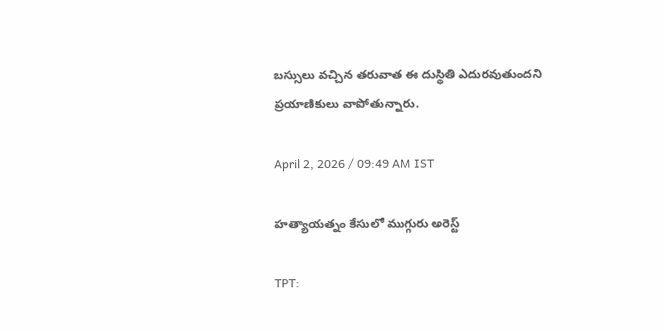బస్సులు వచ్చిన తరువాత ఈ దుస్థితి ఎదురవుతుందని ప్రయాణికులు వాపోతున్నారు.

April 2, 2026 / 09:49 AM IST

హత్యాయత్నం కేసులో ముగ్గురు అరెస్ట్

TPT: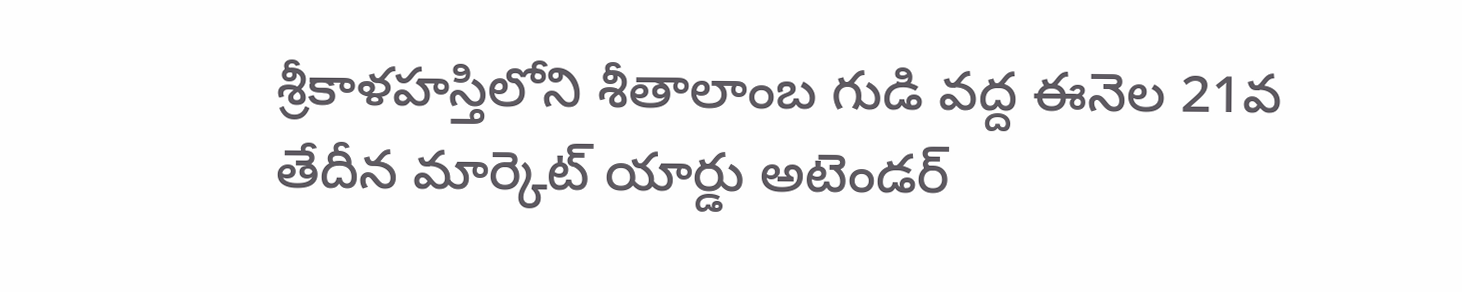శ్రీకాళహస్తిలోని శీతాలాంబ గుడి వద్ద ఈనెల 21వ తేదీన మార్కెట్ యార్డు అటెండర్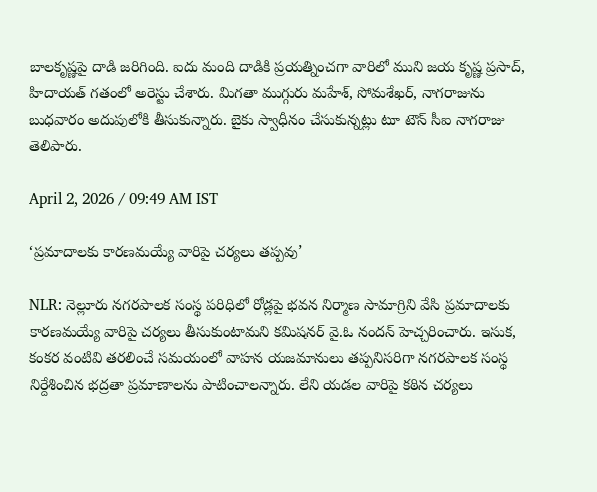బాలకృష్ణపై దాడి జరిగింది. ఐదు మంది దాడికి ప్రయత్నించగా వారిలో ముని జయ కృష్ణ ప్రసాద్, హిదాయత్ గతంలో అరెస్టు చేశారు. మిగతా ముగ్గురు మహేశ్, సోమశేఖర్, నాగరాజును బుధవారం అదుపులోకి తీసుకున్నారు. బైకు స్వాధీనం చేసుకున్నట్లు టూ టౌన్ సీఐ నాగరాజు తెలిపారు.

April 2, 2026 / 09:49 AM IST

‘ప్రమాదాలకు కారణమయ్యే వారిపై చర్యలు తప్పవు’

NLR: నెల్లూరు నగరపాలక సంస్థ పరిధిలో రోడ్లపై భవన నిర్మాణ సామాగ్రిని వేసి ప్రమాదాలకు కారణమయ్యే వారిపై చర్యలు తీసుకుంటామని కమిషనర్ వై.ఓ నందన్ హెచ్చరించారు. ఇసుక, కంకర వంటివి తరలించే సమయంలో వాహన యజమానులు తప్పనిసరిగా నగరపాలక సంస్థ నిర్దేశించిన భద్రతా ప్రమాణాలను పాటించాలన్నారు. లేని యడల వారిపై కఠిన చర్యలు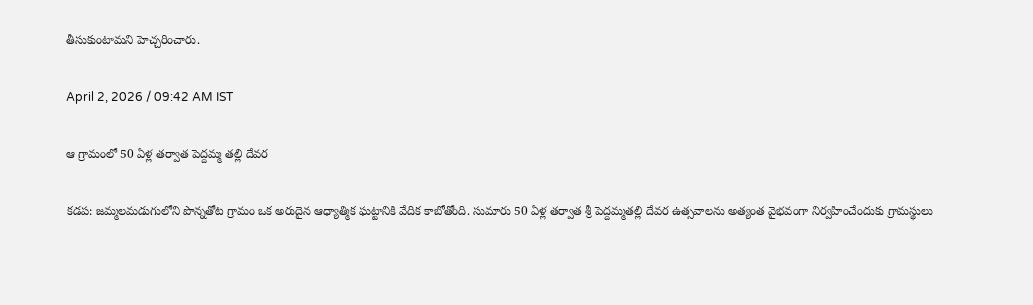తీసుకుంటామని హెచ్చరించారు.

April 2, 2026 / 09:42 AM IST

ఆ గ్రామంలో 50 ఏళ్ల తర్వాత పెద్దమ్మ తల్లి దేవర

కడప: జమ్మలమడుగులోని పొన్నతోట గ్రామం ఒక అరుదైన ఆధ్యాత్మిక ఘట్టానికి వేదిక కాబోతోంది. సుమారు 50 ఏళ్ల తర్వాత శ్రీ పెద్దమ్మతల్లి దేవర ఉత్సవాలను అత్యంత వైభవంగా నిర్వహించేందుకు గ్రామస్థులు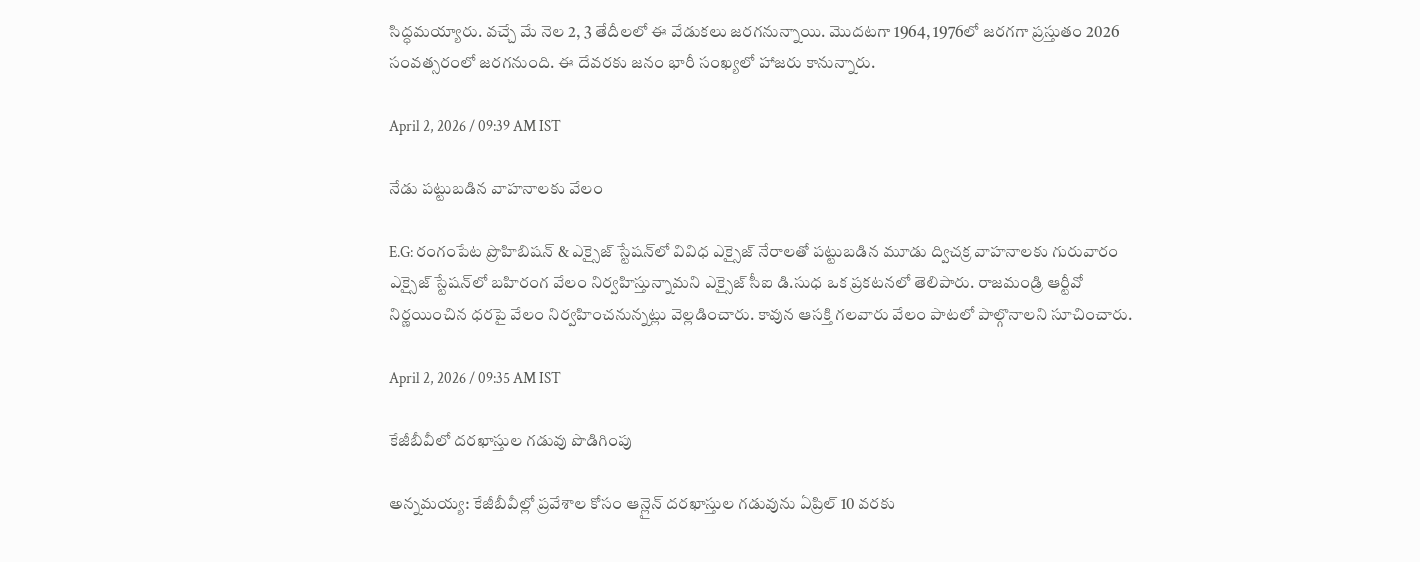సిద్ధమయ్యారు. వచ్చే మే నెల 2, 3 తేదీలలో ఈ వేడుకలు జరగనున్నాయి. మొదటగా 1964, 1976లో జరగగా ప్రస్తుతం 2026 సంవత్సరంలో జరగనుంది. ఈ దేవరకు జనం భారీ సంఖ్యలో హాజరు కానున్నారు.

April 2, 2026 / 09:39 AM IST

నేడు పట్టుబడిన వాహనాలకు వేలం

E.G: రంగంపేట ప్రొహిబిషన్ & ఎక్సైజ్ స్టేషన్‌లో వివిధ ఎక్సైజ్ నేరాలతో పట్టుబడిన మూడు ద్విచక్ర వాహనాలకు గురువారం ఎక్సైజ్ స్టేషన్‌లో బహిరంగ వేలం నిర్వహిస్తున్నామని ఎక్సైజ్ సీఐ డి.సుధ ఒక ప్రకటనలో తెలిపారు. రాజమండ్రి ఆర్టీవో నిర్ణయించిన ధరపై వేలం నిర్వహించనున్నట్లు వెల్లడించారు. కావున ఆసక్తి గలవారు వేలం పాటలో పాల్గొనాలని సూచించారు.

April 2, 2026 / 09:35 AM IST

కేజీబీవీలో దరఖాస్తుల గడువు పొడిగింపు

అన్నమయ్య: కేజీబీవీల్లో ప్రవేశాల కోసం ఆన్లైన్ దరఖాస్తుల గడువును ఏప్రిల్ 10 వరకు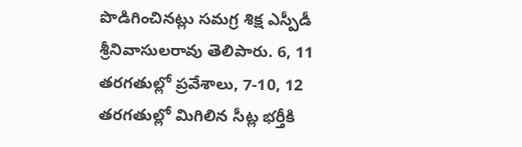పొడిగించినట్లు సమగ్ర శిక్ష ఎస్పీడీ శ్రీనివాసులరావు తెలిపారు. 6, 11 తరగతుల్లో ప్రవేశాలు, 7-10, 12 తరగతుల్లో మిగిలిన సీట్ల భర్తీకి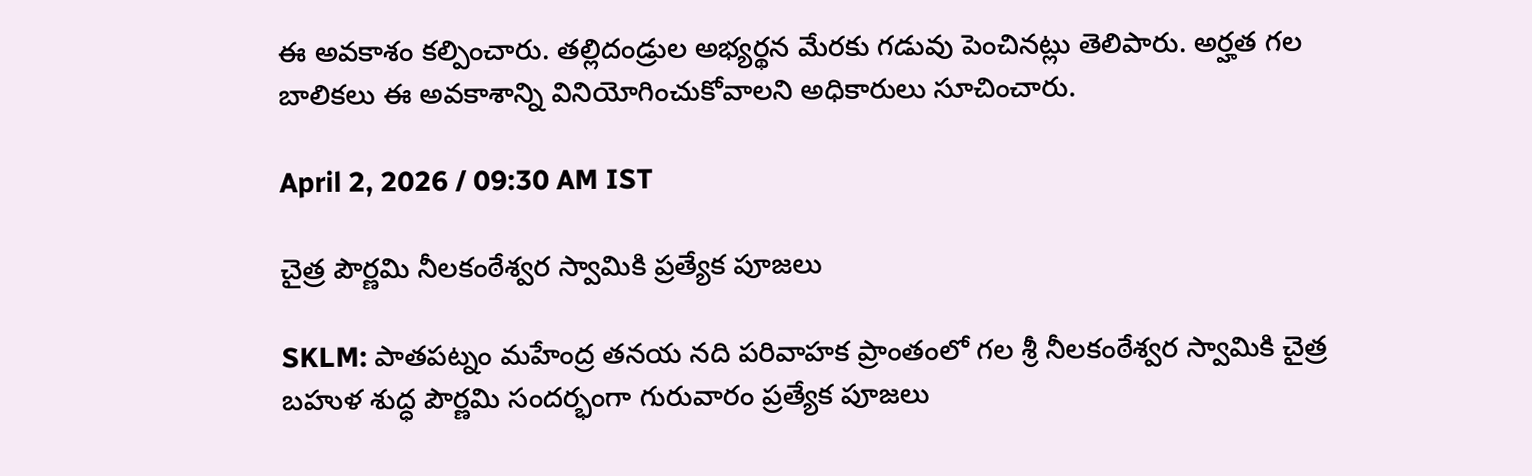ఈ అవకాశం కల్పించారు. తల్లిదండ్రుల అభ్యర్థన మేరకు గడువు పెంచినట్లు తెలిపారు. అర్హత గల బాలికలు ఈ అవకాశాన్ని వినియోగించుకోవాలని అధికారులు సూచించారు.

April 2, 2026 / 09:30 AM IST

చైత్ర పౌర్ణమి నీలకంఠేశ్వర స్వామికి ప్రత్యేక పూజలు

SKLM: పాతపట్నం మహేంద్ర తనయ నది పరివాహక ప్రాంతంలో గల శ్రీ నీలకంఠేశ్వర స్వామికి చైత్ర బహుళ శుద్ధ పౌర్ణమి సందర్భంగా గురువారం ప్రత్యేక పూజలు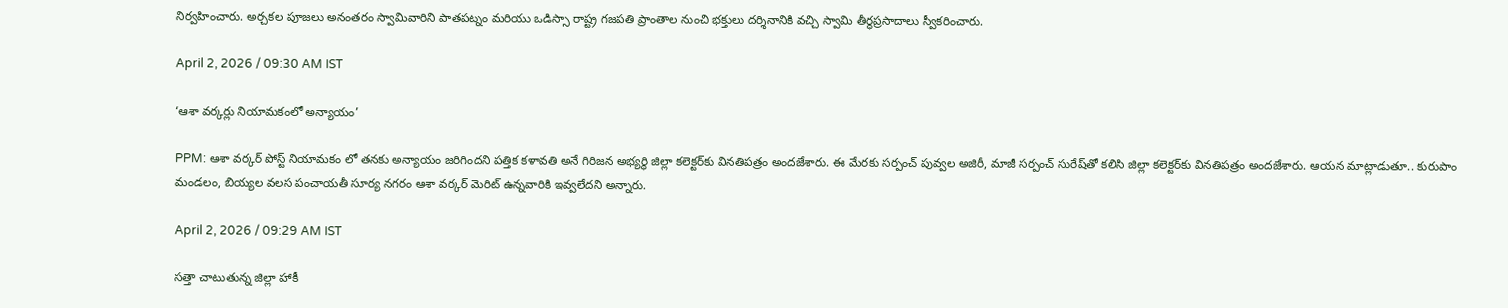నిర్వహించారు. అర్చకల పూజలు అనంతరం స్వామివారిని పాతపట్నం మరియు ఒడిస్సా రాష్ట్ర గజపతి ప్రాంతాల నుంచి భక్తులు దర్శినానికి వచ్చి స్వామి తీర్థప్రసాదాలు స్వీకరించారు.

April 2, 2026 / 09:30 AM IST

‘ఆశా వర్కర్లు నియామకంలో అన్యాయం’

PPM: ఆశా వర్కర్ పోస్ట్ నియామకం లో తనకు అన్యాయం జరిగిందని పత్తిక కళావతి అనే గిరిజన అభ్యర్థి జిల్లా కలెక్టర్‌కు వినతిపత్రం అందజేశారు. ఈ మేరకు సర్పంచ్ పువ్వల అజిరీ, మాజీ సర్పంచ్ సురేష్‌తో కలిసి జిల్లా కలెక్టర్‌కు వినతిపత్రం అందజేశారు. ఆయన మాట్లాడుతూ.. కురుపాం మండలం, బియ్యల వలస పంచాయతీ సూర్య నగరం ఆశా వర్కర్ మెరిట్ ఉన్నవారికి ఇవ్వలేదని అన్నారు.

April 2, 2026 / 09:29 AM IST

సత్తా చాటుతున్న జిల్లా హాకీ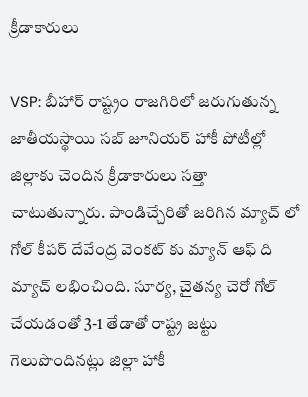క్రీడాకారులు

VSP: బీహార్ రాష్ట్రం రాజగిరిలో జరుగుతున్న జాతీయస్థాయి సబ్ జూనియర్ హాకీ పోటీల్లో జిల్లాకు చెందిన క్రీడాకారులు సత్తా చాటుతున్నారు. పాండిచ్చేరితో జరిగిన మ్యాచ్ లో గోల్ కీపర్ దేవేంద్ర వెంకట్ కు మ్యాన్ ఆఫ్ ది మ్యాచ్ లభించింది. సూర్య, చైతన్య చెరో గోల్ చేయడంతో 3-1 తేడాతో రాష్ట్ర జట్టు గెలుపొందినట్లు జిల్లా హాకీ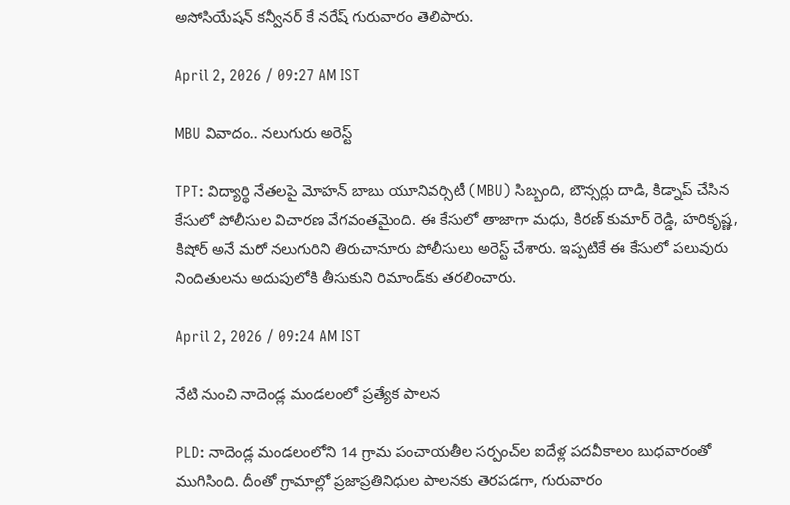అసోసియేషన్ కన్వీనర్ కే నరేష్ గురువారం తెలిపారు.

April 2, 2026 / 09:27 AM IST

MBU వివాదం.. నలుగురు అరెస్ట్

TPT: విద్యార్థి నేతలపై మోహన్ బాబు యూనివర్సిటీ (MBU) సిబ్బంది, బౌన్సర్లు దాడి, కిడ్నాప్ చేసిన కేసులో పోలీసుల విచారణ వేగవంతమైంది. ఈ కేసులో తాజాగా మధు, కిరణ్ కుమార్ రెడ్డి, హరికృష్ణ, కిషోర్ అనే మరో నలుగురిని తిరుచానూరు పోలీసులు అరెస్ట్ చేశారు. ఇప్పటికే ఈ కేసులో పలువురు నిందితులను అదుపులోకి తీసుకుని రిమాండ్‌కు తరలించారు.

April 2, 2026 / 09:24 AM IST

నేటి నుంచి నాదెండ్ల మండలంలో ప్రత్యేక పాలన

PLD: నాదెండ్ల మండలంలోని 14 గ్రామ పంచాయతీల సర్పంచ్‌ల ఐదేళ్ల పదవీకాలం బుధవారంతో ముగిసింది. దీంతో గ్రామాల్లో ప్రజాప్రతినిధుల పాలనకు తెరపడగా, గురువారం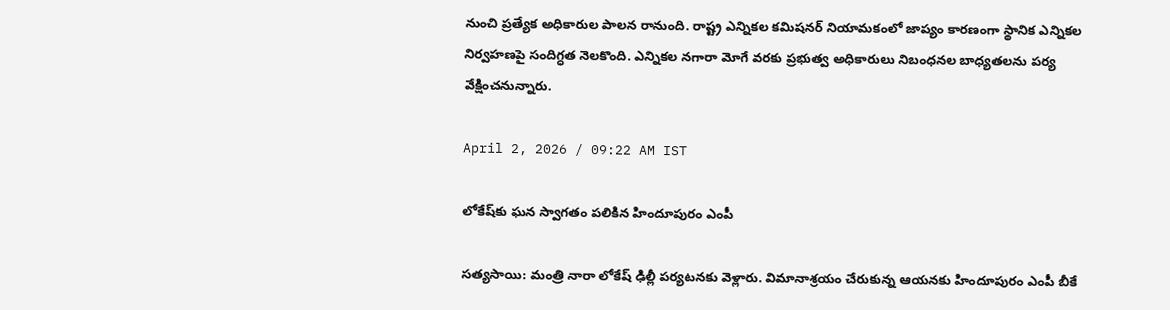నుంచి ప్రత్యేక అధికారుల పాలన రానుంది. రాష్ట్ర ఎన్నికల కమిషనర్ నియామకంలో జాప్యం కారణంగా స్థానిక ఎన్నికల నిర్వహణపై సందిగ్ధత నెలకొంది. ఎన్నికల నగారా మోగే వరకు ప్రభుత్వ అధికారులు నిబంధనల బాధ్యతలను పర్య వేక్షించనున్నారు.

April 2, 2026 / 09:22 AM IST

లోకేష్‌కు ఘన స్వాగతం పలికిన హిందూపురం ఎంపీ

సత్యసాయి: మంత్రి నారా లోకేష్ ఢిల్లీ పర్యటనకు వెళ్లారు. విమానాశ్రయం చేరుకున్న ఆయనకు హిందూపురం ఎంపీ బీకే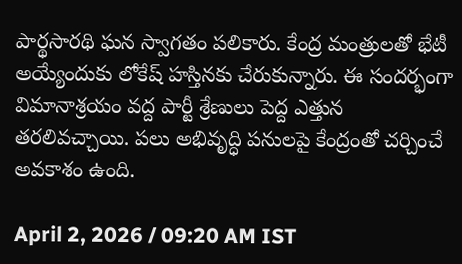పార్థసారథి ఘన స్వాగతం పలికారు. కేంద్ర మంత్రులతో భేటీ అయ్యేందుకు లోకేష్ హస్తినకు చేరుకున్నారు. ఈ సందర్భంగా విమానాశ్రయం వద్ద పార్టీ శ్రేణులు పెద్ద ఎత్తున తరలివచ్చాయి. పలు అభివృద్ధి పనులపై కేంద్రంతో చర్చించే అవకాశం ఉంది.

April 2, 2026 / 09:20 AM IST